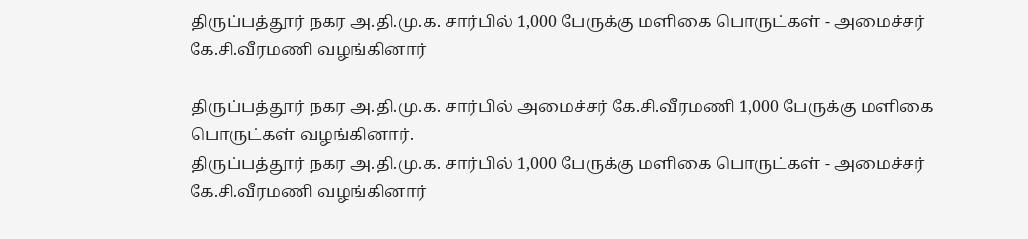திருப்பத்தூர் நகர அ.தி.மு.க. சார்பில் 1,000 பேருக்கு மளிகை பொருட்கள் - அமைச்சர் கே.சி.வீரமணி வழங்கினார்

திருப்பத்தூர் நகர அ.தி.மு.க. சார்பில் அமைச்சர் கே.சி.வீரமணி 1,000 பேருக்கு மளிகை பொருட்கள் வழங்கினார்.
திருப்பத்தூர் நகர அ.தி.மு.க. சார்பில் 1,000 பேருக்கு மளிகை பொருட்கள் - அமைச்சர் கே.சி.வீரமணி வழங்கினார்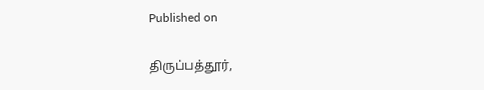Published on

திருப்பத்தூர்,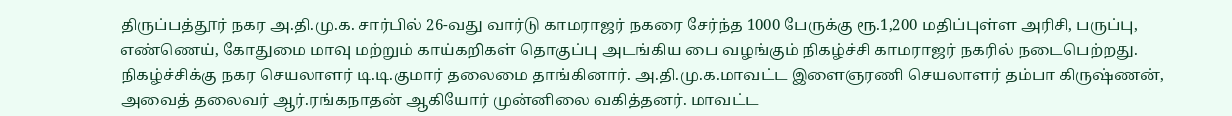திருப்பத்தூர் நகர அ.தி.மு.க. சார்பில் 26-வது வார்டு காமராஜர் நகரை சேர்ந்த 1000 பேருக்கு ரூ.1,200 மதிப்புள்ள அரிசி, பருப்பு, எண்ணெய், கோதுமை மாவு மற்றும் காய்கறிகள் தொகுப்பு அடங்கிய பை வழங்கும் நிகழ்ச்சி காமராஜர் நகரில் நடைபெற்றது. நிகழ்ச்சிக்கு நகர செயலாளர் டி.டி.குமார் தலைமை தாங்கினார். அ.தி.மு.க.மாவட்ட இளைஞரணி செயலாளர் தம்பா கிருஷ்ணன், அவைத் தலைவர் ஆர்.ரங்கநாதன் ஆகியோர் முன்னிலை வகித்தனர். மாவட்ட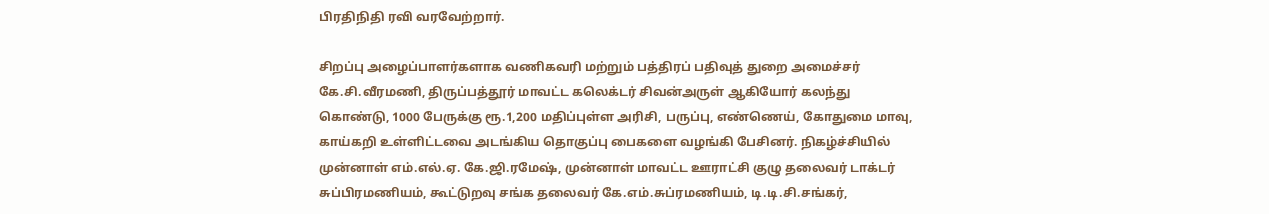பிரதிநிதி ரவி வரவேற்றார்.

சிறப்பு அழைப்பாளர்களாக வணிகவரி மற்றும் பத்திரப் பதிவுத் துறை அமைச்சர் கே.சி.வீரமணி, திருப்பத்தூர் மாவட்ட கலெக்டர் சிவன்அருள் ஆகியோர் கலந்து கொண்டு, 1000 பேருக்கு ரூ.1,200 மதிப்புள்ள அரிசி, பருப்பு, எண்ணெய், கோதுமை மாவு, காய்கறி உள்ளிட்டவை அடங்கிய தொகுப்பு பைகளை வழங்கி பேசினர். நிகழ்ச்சியில் முன்னாள் எம்.எல்.ஏ. கே.ஜி.ரமேஷ், முன்னாள் மாவட்ட ஊராட்சி குழு தலைவர் டாக்டர் சுப்பிரமணியம், கூட்டுறவு சங்க தலைவர் கே.எம்.சுப்ரமணியம், டி.டி.சி.சங்கர்,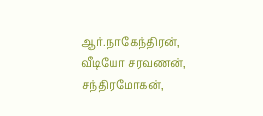ஆர்.நாகேந்திரன், வீடியோ சரவணன், சந்திரமோகன்,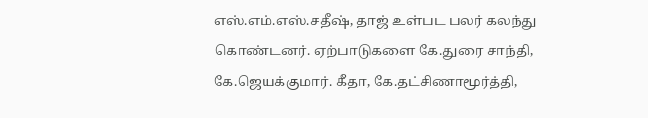எஸ்.எம்.எஸ்.சதீஷ், தாஜ் உள்பட பலர் கலந்து கொண்டனர். ஏற்பாடுகளை கே.துரை சாந்தி, கே.ஜெயக்குமார். கீதா, கே.தட்சிணாமூர்த்தி,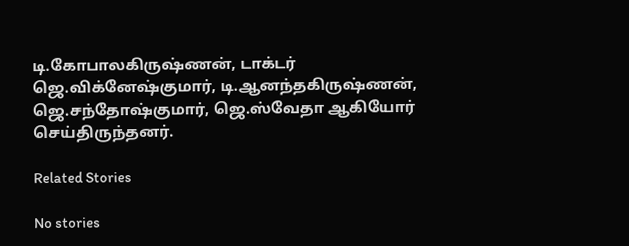டி.கோபாலகிருஷ்ணன், டாக்டர் ஜெ.விக்னேஷ்குமார், டி.ஆனந்தகிருஷ்ணன், ஜெ.சந்தோஷ்குமார், ஜெ.ஸ்வேதா ஆகியோர் செய்திருந்தனர்.

Related Stories

No stories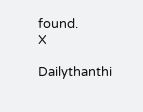found.
X

Dailythanthi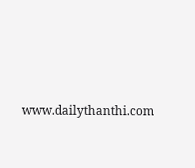www.dailythanthi.com